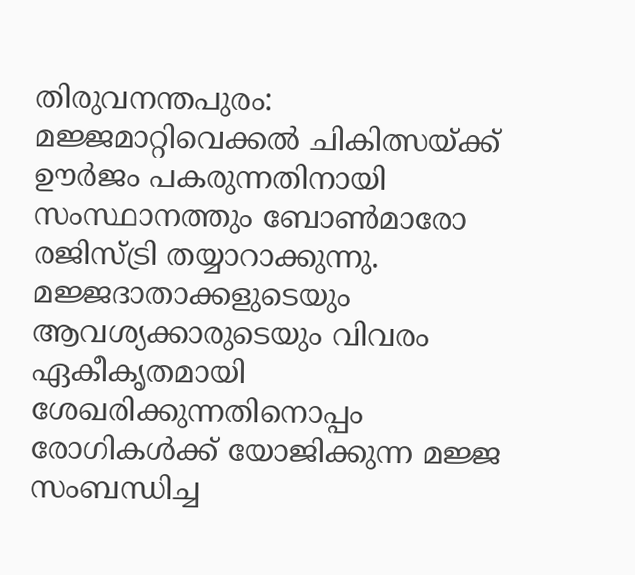തിരുവനന്തപുരം: മജ്ജമാറ്റിവെക്കല്‍ ചികിത്സയ്ക്ക് ഊര്‍ജം പകരുന്നതിനായി സംസ്ഥാനത്തും ബോണ്‍മാരോ രജിസ്ട്രി തയ്യാറാക്കുന്നു. മജ്ജദാതാക്കളുടെയും ആവശ്യക്കാരുടെയും വിവരം ഏകീകൃതമായി ശേഖരിക്കുന്നതിനൊപ്പം രോഗികള്‍ക്ക് യോജിക്കുന്ന മജ്ജ സംബന്ധിച്ച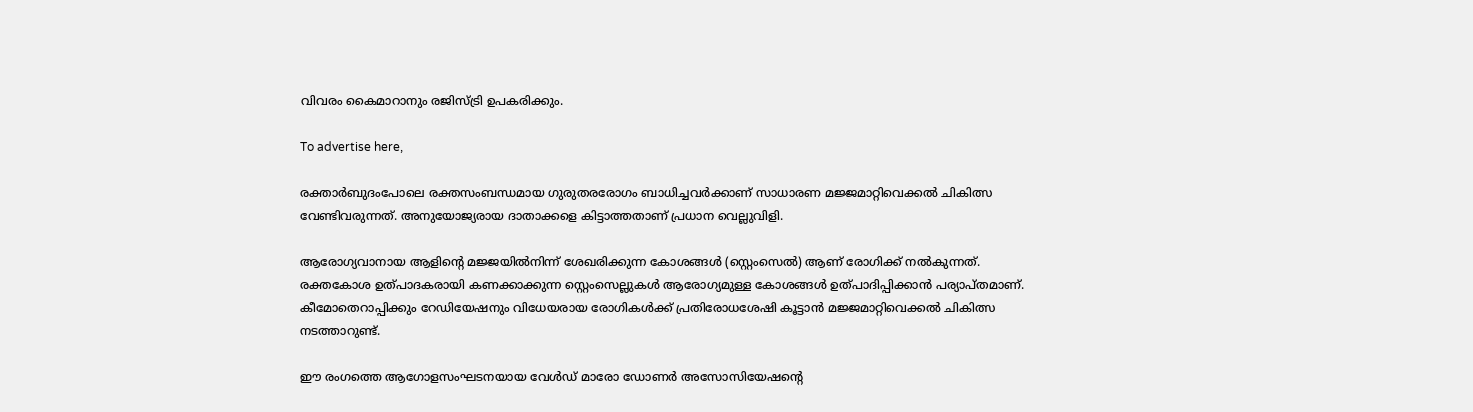വിവരം കൈമാറാനും രജിസ്ട്രി ഉപകരിക്കും.

To advertise here,

രക്താര്‍ബുദംപോലെ രക്തസംബന്ധമായ ഗുരുതരരോഗം ബാധിച്ചവര്‍ക്കാണ് സാധാരണ മജ്ജമാറ്റിവെക്കല്‍ ചികിത്സ വേണ്ടിവരുന്നത്. അനുയോജ്യരായ ദാതാക്കളെ കിട്ടാത്തതാണ് പ്രധാന വെല്ലുവിളി.

ആരോഗ്യവാനായ ആളിന്റെ മജ്ജയില്‍നിന്ന് ശേഖരിക്കുന്ന കോശങ്ങള്‍ (സ്റ്റെംസെല്‍) ആണ് രോഗിക്ക് നല്‍കുന്നത്. രക്തകോശ ഉത്പാദകരായി കണക്കാക്കുന്ന സ്റ്റെംസെല്ലുകള്‍ ആരോഗ്യമുള്ള കോശങ്ങള്‍ ഉത്പാദിപ്പിക്കാന്‍ പര്യാപ്തമാണ്. കീമോതെറാപ്പിക്കും റേഡിയേഷനും വിധേയരായ രോഗികള്‍ക്ക് പ്രതിരോധശേഷി കൂട്ടാന്‍ മജ്ജമാറ്റിവെക്കല്‍ ചികിത്സ നടത്താറുണ്ട്.

ഈ രംഗത്തെ ആഗോളസംഘടനയായ വേള്‍ഡ് മാരോ ഡോണര്‍ അസോസിയേഷന്റെ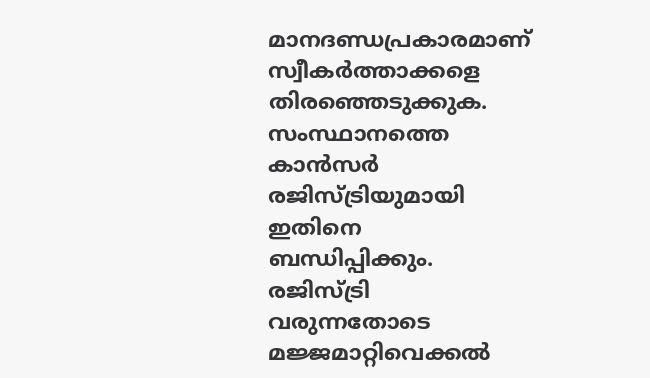മാനദണ്ഡപ്രകാരമാണ് സ്വീകര്‍ത്താക്കളെ തിരഞ്ഞെടുക്കുക. സംസ്ഥാനത്തെ കാന്‍സര്‍ രജിസ്ട്രിയുമായി ഇതിനെ ബന്ധിപ്പിക്കും. രജിസ്ട്രി വരുന്നതോടെ മജ്ജമാറ്റിവെക്കല്‍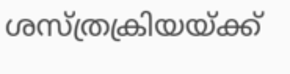ശസ്ത്രക്രിയയ്ക്ക്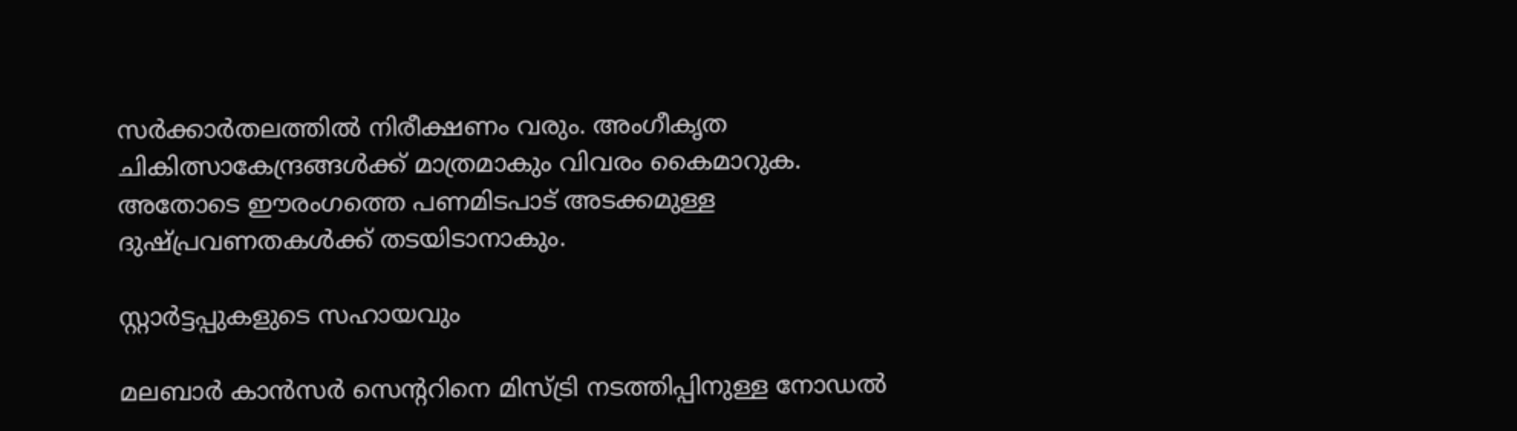സര്‍ക്കാര്‍തലത്തില്‍ നിരീക്ഷണം വരും. അംഗീകൃത ചികിത്സാകേന്ദ്രങ്ങള്‍ക്ക് മാത്രമാകും വിവരം കൈമാറുക. അതോടെ ഈരംഗത്തെ പണമിടപാട് അടക്കമുള്ള ദുഷ്പ്രവണതകള്‍ക്ക് തടയിടാനാകും.

സ്റ്റാര്‍ട്ടപ്പുകളുടെ സഹായവും

മലബാര്‍ കാന്‍സര്‍ സെന്ററിനെ മിസ്ട്രി നടത്തിപ്പിനുള്ള നോഡല്‍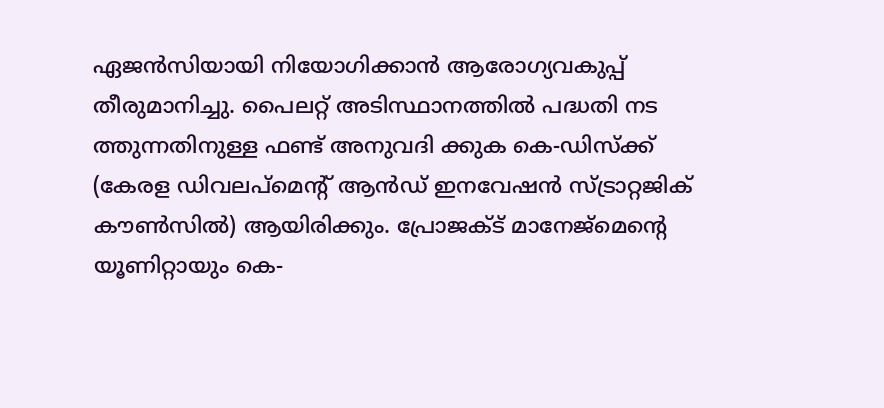ഏജന്‍സിയായി നിയോഗിക്കാന്‍ ആരോഗ്യവകുപ്പ് തീരുമാനിച്ചു. പൈലറ്റ് അടിസ്ഥാനത്തില്‍ പദ്ധതി നട ത്തുന്നതിനുള്ള ഫണ്ട് അനുവദി ക്കുക കെ-ഡിസ്‌ക്ക് (കേരള ഡിവലപ്‌മെന്റ് ആന്‍ഡ് ഇനവേഷന്‍ സ്ട്രാറ്റജിക് കൗണ്‍സില്‍) ആയിരിക്കും. പ്രോജക്ട് മാനേജ്‌മെന്റെ യൂണിറ്റായും കെ-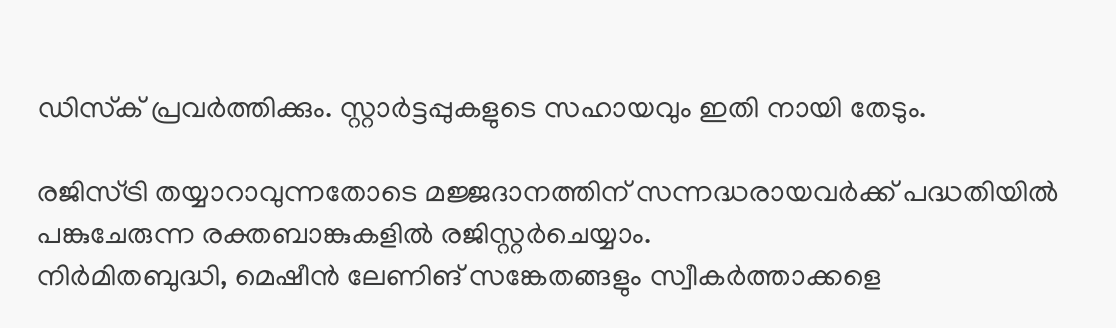ഡിസ്‌ക് പ്രവര്‍ത്തിക്കും. സ്റ്റാര്‍ട്ടപ്പുകളുടെ സഹായവും ഇതി നായി തേടും.

രജിസ്ട്രി തയ്യാറാവുന്നതോടെ മജ്ജദാനത്തിന് സന്നദ്ധരായവര്‍ക്ക് പദ്ധതിയില്‍ പങ്കുചേരുന്ന രക്തബാങ്കുകളില്‍ രജിസ്റ്റര്‍ചെയ്യാം.
നിര്‍മിതബുദ്ധി, മെഷീന്‍ ലേണിങ് സങ്കേതങ്ങളും സ്വീകര്‍ത്താക്കളെ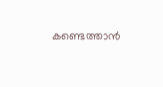കണ്ടെത്താന്‍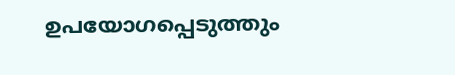ഉപയോഗപ്പെടുത്തും